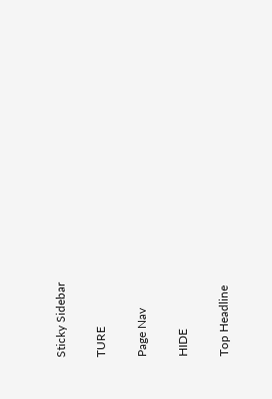Sticky Sidebar

TURE

Page Nav

HIDE

Top Headline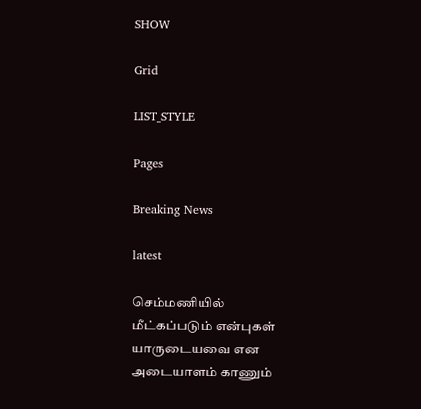SHOW

Grid

LIST_STYLE

Pages

Breaking News

latest

செம்மணியில் மீட்கப்படும் என்புகள் யாருடையவை என அடையாளம் காணும்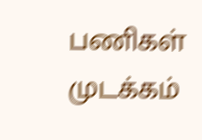பணிகள் முடக்கம்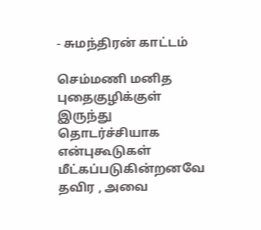- சுமந்திரன் காட்டம்

செம்மணி மனித புதைகுழிக்குள் இருந்து தொடர்ச்சியாக என்புகூடுகள் மீட்கப்படுகின்றனவே தவிர , அவை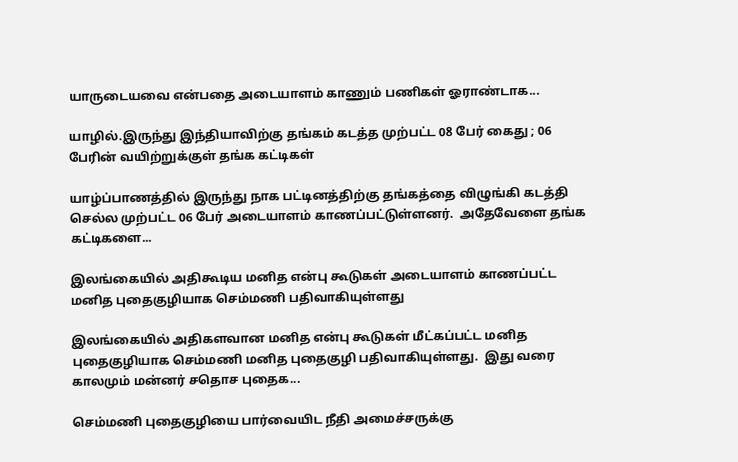யாருடையவை என்பதை அடையாளம் காணும் பணிகள் ஓராண்டாக...

யாழில்.இருந்து இந்தியாவிற்கு தங்கம் கடத்த முற்பட்ட 08 பேர் கைது ; 06 பேரின் வயிற்றுக்குள் தங்க கட்டிகள்

யாழ்ப்பாணத்தில் இருந்து நாக பட்டினத்திற்கு தங்கத்தை விழுங்கி கடத்தி செல்ல முற்பட்ட 06 பேர் அடையாளம் காணப்பட்டுள்ளனர்.  அதேவேளை தங்க கட்டிகளை...

இலங்கையில் அதிகூடிய மனித என்பு கூடுகள் அடையாளம் காணப்பட்ட மனித புதைகுழியாக செம்மணி பதிவாகியுள்ளது

இலங்கையில் அதிகளவான மனித என்பு கூடுகள் மீட்கப்பட்ட மனித புதைகுழியாக செம்மணி மனித புதைகுழி பதிவாகியுள்ளது.  இது வரை காலமும் மன்னர் சதொச புதைக...

செம்மணி புதைகுழியை பார்வையிட நீதி அமைச்சருக்கு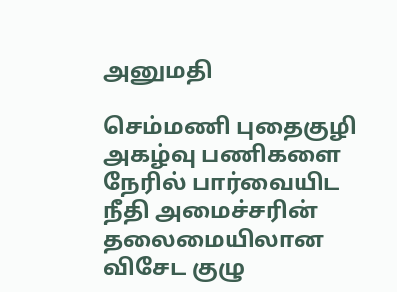அனுமதி

செம்மணி புதைகுழி அகழ்வு பணிகளை நேரில் பார்வையிட நீதி அமைச்சரின் தலைமையிலான விசேட குழு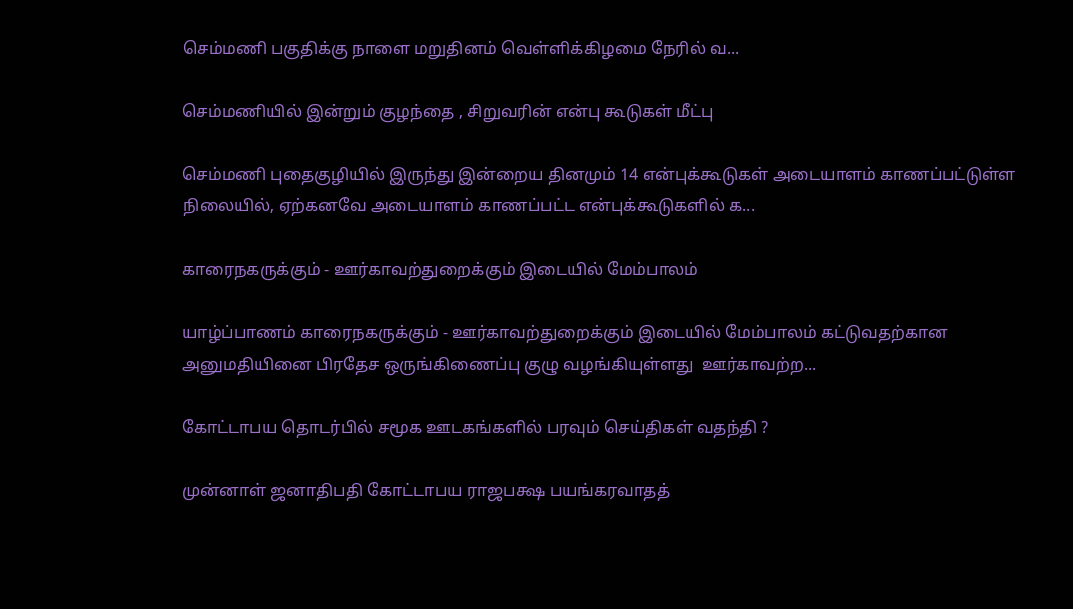செம்மணி பகுதிக்கு நாளை மறுதினம் வெள்ளிக்கிழமை நேரில் வ...

செம்மணியில் இன்றும் குழந்தை , சிறுவரின் என்பு கூடுகள் மீட்பு

செம்மணி புதைகுழியில் இருந்து இன்றைய தினமும் 14 என்புக்கூடுகள் அடையாளம் காணப்பட்டுள்ள நிலையில், ஏற்கனவே அடையாளம் காணப்பட்ட என்புக்கூடுகளில் க...

காரைநகருக்கும் - ஊர்காவற்துறைக்கும் இடையில் மேம்பாலம்

யாழ்ப்பாணம் காரைநகருக்கும் - ஊர்காவற்துறைக்கும் இடையில் மேம்பாலம் கட்டுவதற்கான அனுமதியினை பிரதேச ஒருங்கிணைப்பு குழு வழங்கியுள்ளது  ஊர்காவற்ற...

கோட்டாபய தொடர்பில் சமூக ஊடகங்களில் பரவும் செய்திகள் வதந்தி ?

முன்னாள் ஜனாதிபதி கோட்டாபய ராஜபக்ஷ பயங்கரவாதத்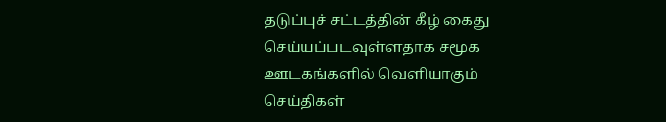தடுப்புச் சட்டத்தின் கீழ் கைது செய்யப்படவுள்ளதாக சமூக ஊடகங்களில் வெளியாகும் செய்திகள்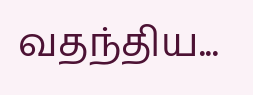வதந்திய...